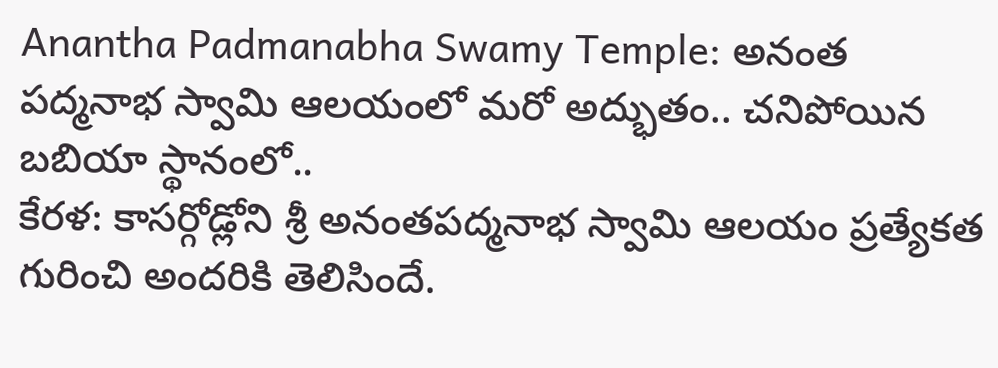Anantha Padmanabha Swamy Temple: అనంత పద్మనాభ స్వామి ఆలయంలో మరో అద్భుతం.. చనిపోయిన బబియా స్థానంలో..
కేరళ: కాసర్గోడ్లోని శ్రీ అనంతపద్మనాభ స్వామి ఆలయం ప్రత్యేకత గురించి అందరికి తెలిసిందే.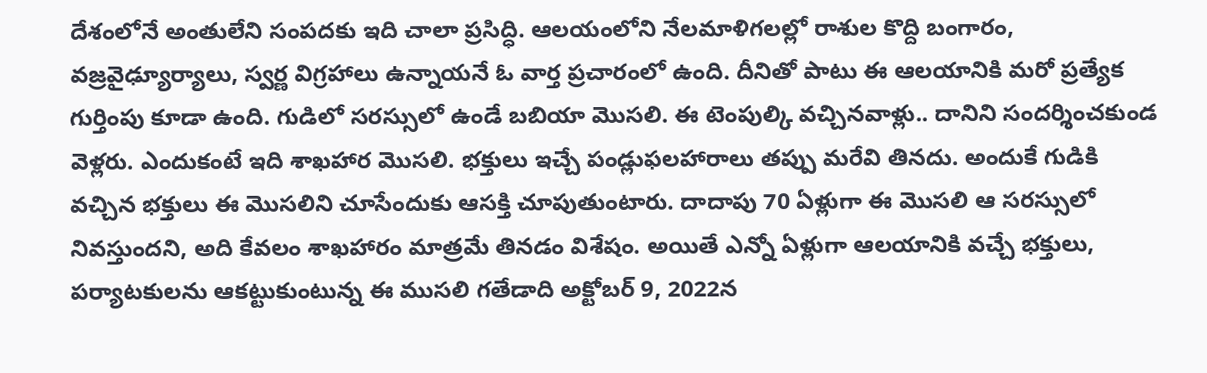దేశంలోనే అంతులేని సంపదకు ఇది చాలా ప్రసిద్ధి. ఆలయంలోని నేలమాళిగలల్లో రాశుల కొద్ది బంగారం, వజ్రవైఢ్యూర్యాలు, స్వర్ణ విగ్రహాలు ఉన్నాయనే ఓ వార్త ప్రచారంలో ఉంది. దీనితో పాటు ఈ ఆలయానికి మరో ప్రత్యేక గుర్తింపు కూడా ఉంది. గుడిలో సరస్సులో ఉండే బబియా మొసలి. ఈ టెంపుల్కి వచ్చినవాళ్లు.. దానిని సందర్శించకుండ వెళ్లరు. ఎందుకంటే ఇది శాఖహార మొసలి. భక్తులు ఇచ్చే పండ్లుఫలహారాలు తప్పు మరేవి తినదు. అందుకే గుడికి వచ్చిన భక్తులు ఈ మొసలిని చూసేందుకు ఆసక్తి చూపుతుంటారు. దాదాపు 70 ఏళ్లుగా ఈ మొసలి ఆ సరస్సులో నివస్తుందని, అది కేవలం శాఖహారం మాత్రమే తినడం విశేషం. అయితే ఎన్నో ఏళ్లుగా ఆలయానికి వచ్చే భక్తులు, పర్యాటకులను ఆకట్టుకుంటున్న ఈ ముసలి గతేడాది అక్టోబర్ 9, 2022న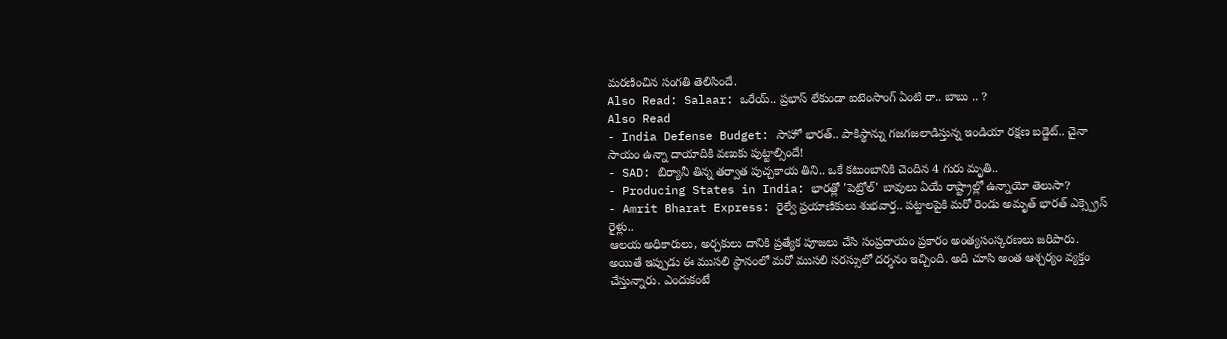మరణించిన సంగతి తెలిసిందే.
Also Read: Salaar: ఒరేయ్.. ప్రభాస్ లేకుండా ఐటెంసాంగ్ ఏంటి రా.. బాబు .. ?
Also Read
- India Defense Budget: సాహో భారత్.. పాకిస్థాన్ను గజగజలాడిస్తున్న ఇండియా రక్షణ బడ్జెట్.. చైనా సాయం ఉన్నా దాయాదికి వణుకు పుట్టాల్సిందే!
- SAD: బిర్యానీ తిన్న తర్వాత పుచ్చకాయ తిని.. ఒకే కటుంబానికి చెందిన 4 గురు మృతి..
- Producing States in India: భారత్లో 'పెట్రోల్' బావులు ఏయే రాష్ట్రాల్లో ఉన్నాయో తెలుసా?
- Amrit Bharat Express: రైల్వే ప్రయాణికులు శుభవార్త.. పట్టాలపైకి మరో రెండు అమృత్ భారత్ ఎక్స్ప్రెస్ రైళ్లు..
ఆలయ అధికారులు, అర్చకులు దానికి ప్రత్యేక పూజలు చేసి సంప్రదాయం ప్రకారం అంత్యసంస్కరణలు జరిపారు. అయితే ఇప్పుడు ఈ ముసలి స్థానంలో మరో ముసలి సరస్సులో దర్శనం ఇచ్చింది. అది చూసి అంత ఆశ్చర్యం వ్యక్తం చేస్తున్నారు. ఎందుకంటే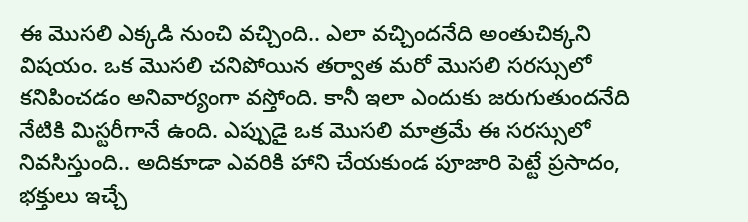ఈ మొసలి ఎక్కడి నుంచి వచ్చింది.. ఎలా వచ్చిందనేది అంతుచిక్కని విషయం. ఒక మొసలి చనిపోయిన తర్వాత మరో మొసలి సరస్సులో కనిపించడం అనివార్యంగా వస్తోంది. కానీ ఇలా ఎందుకు జరుగుతుందనేది నేటికి మిస్టరీగానే ఉంది. ఎప్పుడై ఒక మొసలి మాత్రమే ఈ సరస్సులో నివసిస్తుంది.. అదికూడా ఎవరికి హాని చేయకుండ పూజారి పెట్టే ప్రసాదం, భక్తులు ఇచ్చే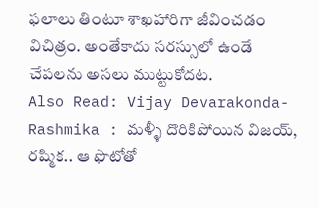ఫలాలు తింటూ శాఖహారిగా జీవించడం విచిత్రం. అంతేకాదు సరస్సులో ఉండే చేపలను అసలు ముట్టుకోదట.
Also Read: Vijay Devarakonda-Rashmika : మళ్ళీ దొరికిపోయిన విజయ్, రష్మిక.. ఆ ఫొటోతో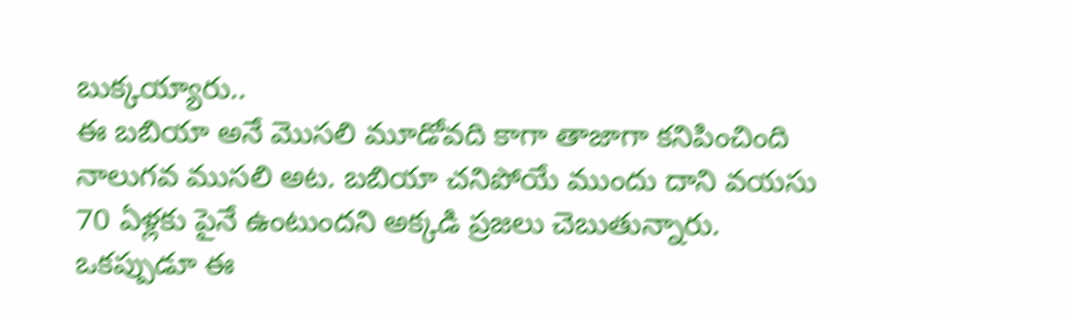బుక్కయ్యారు..
ఈ బబియా అనే మొసలి మూడోవది కాగా తాజాగా కనిపించింది నాలుగవ ముసలి అట. బబియా చనిపోయే ముందు దాని వయసు 70 ఏళ్లకు పైనే ఉంటుందని అక్కడి ప్రజలు చెబుతున్నారు. ఒకప్పుడూ ఈ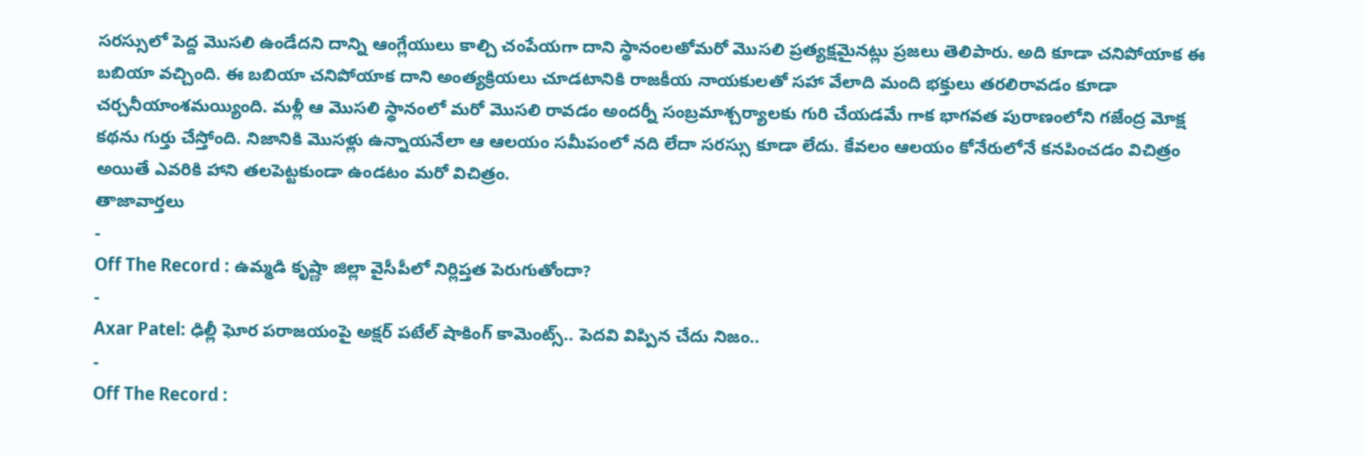సరస్సులో పెద్ద మొసలి ఉండేదని దాన్ని ఆంగ్లేయులు కాల్చి చంపేయగా దాని స్థానంలఅో మరో మొసలి ప్రత్యక్షమైనట్లు ప్రజలు తెలిపారు. అది కూడా చనిపోయాక ఈ బబియా వచ్చింది. ఈ బబియా చనిపోయాక దాని అంత్యక్రియలు చూడటానికి రాజకీయ నాయకులతో సహా వేలాది మంది భక్తులు తరలిరావడం కూడా చర్చనీయాంశమయ్యింది. మళ్లీ ఆ మొసలి స్థానంలో మరో మొసలి రావడం అందర్నీ సంబ్రమాశ్చర్యాలకు గురి చేయడమే గాక భాగవత పురాణంలోని గజేంద్ర మోక్ష కథను గుర్తు చేస్తోంది. నిజానికి మొసళ్లు ఉన్నాయనేలా ఆ ఆలయం సమీపంలో నది లేదా సరస్సు కూడా లేదు. కేవలం ఆలయం కోనేరులోనే కనపించడం విచిత్రం అయితే ఎవరికి హాని తలపెట్టకుండా ఉండటం మరో విచిత్రం.
తాజావార్తలు
-
Off The Record : ఉమ్మడి కృష్ణా జిల్లా వైసీపీలో నిర్లిప్తత పెరుగుతోందా?
-
Axar Patel: ఢిల్లీ ఘోర పరాజయంపై అక్షర్ పటేల్ షాకింగ్ కామెంట్స్.. పెదవి విప్పిన చేదు నిజం..
-
Off The Record :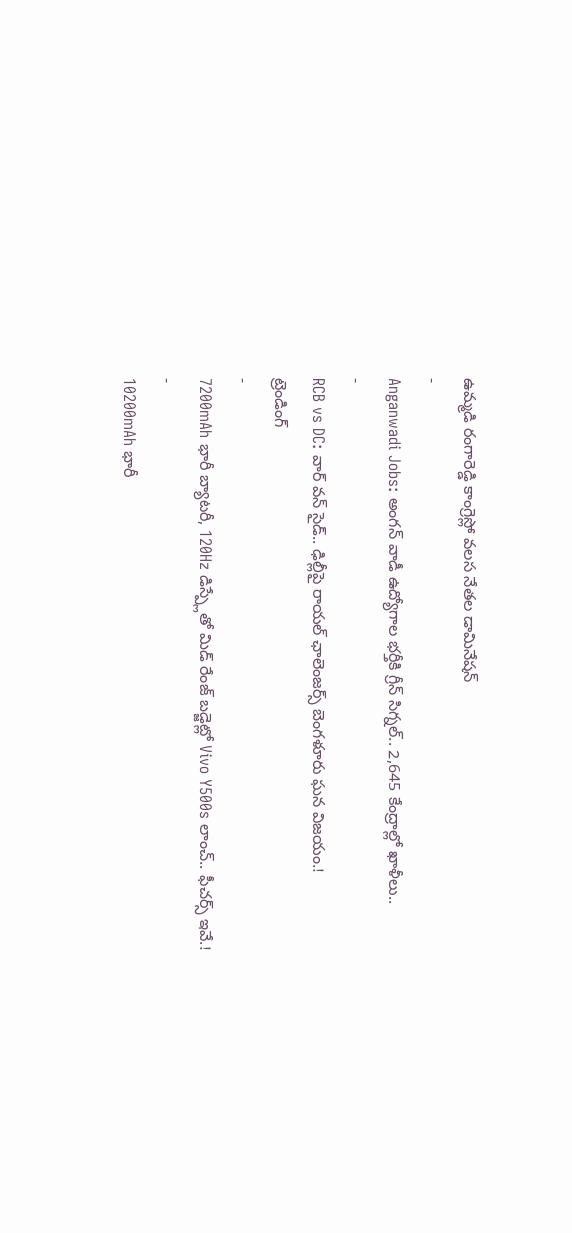ఉమ్మడి రంగారెడ్డి కాంగ్రెస్లో వలస నేతల డామినేషన్
-
Anganwadi Jobs: అంగన్ వాడీ ఉద్యోగాల భర్తీకి గ్రీన్ సిగ్నల్.. 2,645 కేంద్రాల్లో ఖాళీలు..
-
RCB vs DC: వార్ వన్ సైడ్.. ఢిల్లీపై రాయల్ ఛాలెంజర్స్ బెంగళూరు ఘన విజయం.!
ట్రెండింగ్
-
7200mAh భారీ బ్యాటరీ, 120Hz డిస్ప్లేతో మిడ్ రేంజ్ బడ్జెట్లో Vivo Y500s లాంచ్.. ఫీచర్స్ ఇవే.!
-
10200mAh భారీ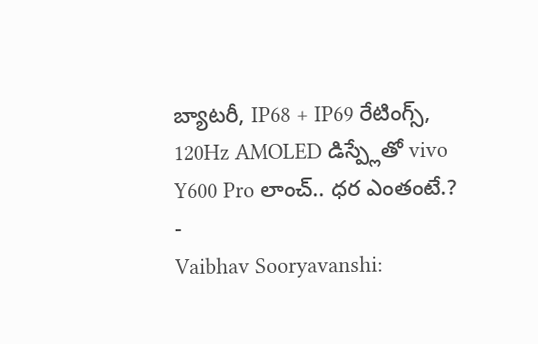బ్యాటరీ, IP68 + IP69 రేటింగ్స్, 120Hz AMOLED డిస్ప్లేతో vivo Y600 Pro లాంచ్.. ధర ఎంతంటే.?
-
Vaibhav Sooryavanshi: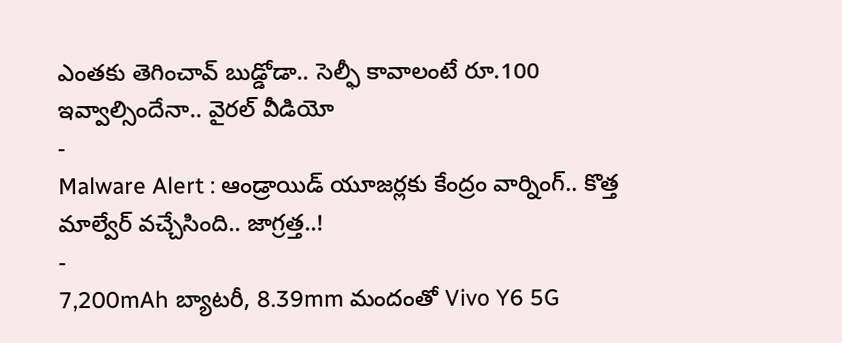ఎంతకు తెగించావ్ బుడ్డోడా.. సెల్ఫీ కావాలంటే రూ.100 ఇవ్వాల్సిందేనా.. వైరల్ వీడియో
-
Malware Alert : ఆండ్రాయిడ్ యూజర్లకు కేంద్రం వార్నింగ్.. కొత్త మాల్వేర్ వచ్చేసింది.. జాగ్రత్త..!
-
7,200mAh బ్యాటరీ, 8.39mm మందంతో Vivo Y6 5G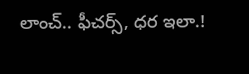లాంచ్.. ఫీచర్స్, ధర ఇలా.!